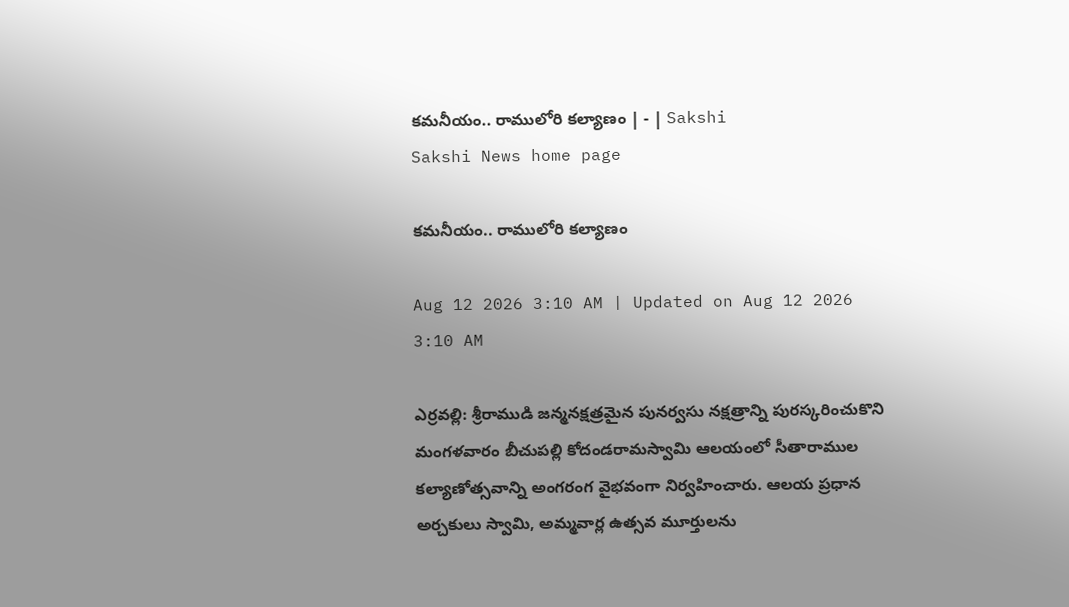కమనీయం.. రాములోరి కల్యాణం | - | Sakshi
Sakshi News home page

కమనీయం.. రాములోరి కల్యాణం

Aug 12 2026 3:10 AM | Updated on Aug 12 2026 3:10 AM

ఎర్రవల్లి: శ్రీరాముడి జన్మనక్షత్రమైన పునర్వసు నక్షత్రాన్ని పురస్కరించుకొని మంగళవారం బీచుపల్లి కోదండరామస్వామి ఆలయంలో సీతారాముల కల్యాణోత్సవాన్ని అంగరంగ వైభవంగా నిర్వహించారు. ఆలయ ప్రధాన అర్చకులు స్వామి, అమ్మవార్ల ఉత్సవ మూర్తులను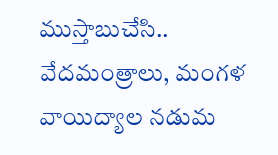ముస్తాబుచేసి.. వేదమంత్రాలు, మంగళ వాయిద్యాల నడుమ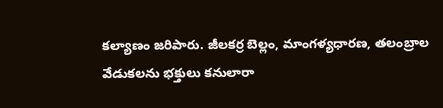కల్యాణం జరిపారు. జీలకర్ర బెల్లం, మాంగళ్యధారణ, తలంబ్రాల వేడుకలను భక్తులు కనులారా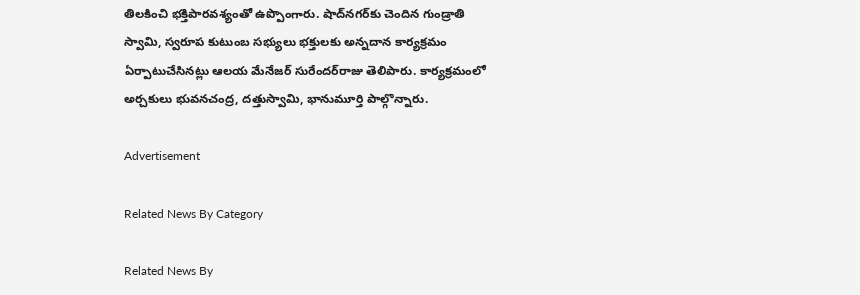తిలకించి భక్తిపారవశ్యంతో ఉప్పొంగారు. షాద్‌నగర్‌కు చెందిన గుండ్రాతి స్వామి, స్వరూప కుటుంబ సభ్యులు భక్తులకు అన్నదాన కార్యక్రమం ఏర్పాటుచేసినట్లు ఆలయ మేనేజర్‌ సురేందర్‌రాజు తెలిపారు. కార్యక్రమంలో అర్చకులు భువనచంద్ర, దత్తుస్వామి, భానుమూర్తి పాల్గొన్నారు.

Advertisement

Related News By Category

Related News By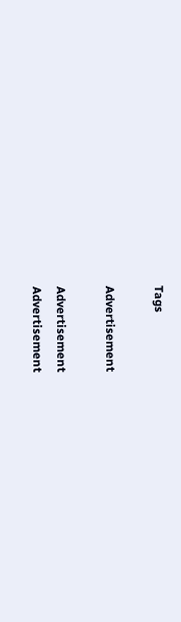Tags

Advertisement

Advertisement
Advertisement